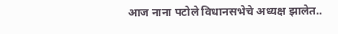आज नाना पटोले विधानसभेचे अध्यक्ष झालेत..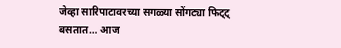जेव्हा सारिपाटावरच्या सगळ्या सोंगट्या फिट्ट् बसतात… आज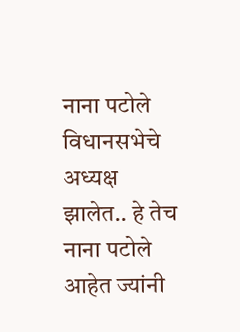नाना पटोले विधानसभेचे अध्यक्ष झालेत.. हे तेच नाना पटोले आहेत ज्यांनी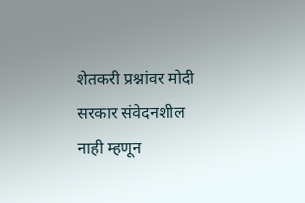शेतकरी प्रश्नांवर मोदी सरकार संवेदनशील नाही म्हणून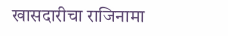खासदारीचा राजिनामा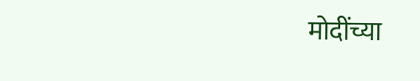मोदींच्या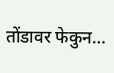तोंडावर फेकुन…